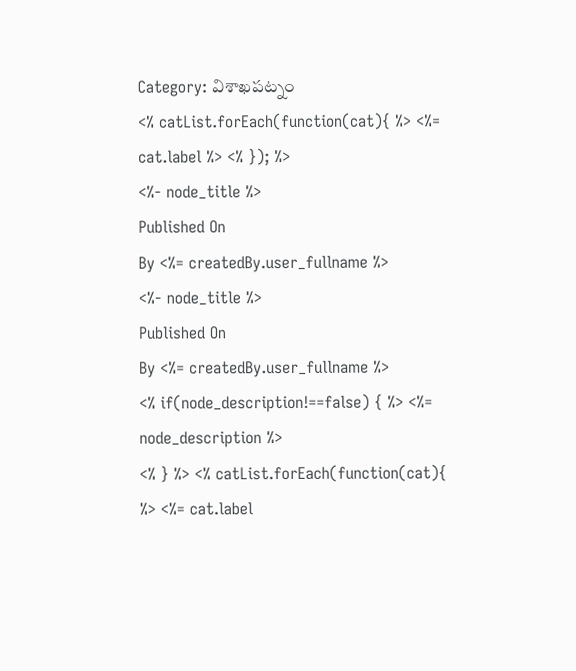Category: విశాఖపట్నం
<% catList.forEach(function(cat){ %> <%= cat.label %> <% }); %>
<%- node_title %>
Published On
By <%= createdBy.user_fullname %>
<%- node_title %>
Published On
By <%= createdBy.user_fullname %>
<% if(node_description!==false) { %> <%= node_description %>
<% } %> <% catList.forEach(function(cat){ %> <%= cat.label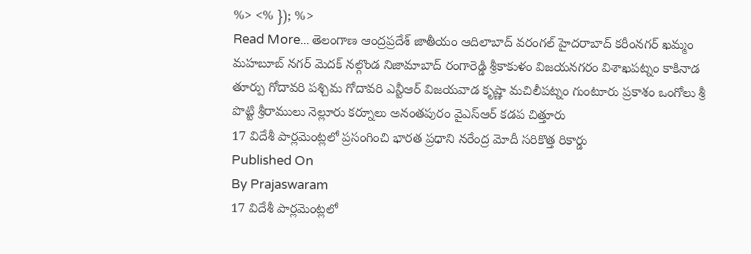%> <% }); %>
Read More... తెలంగాణ ఆంద్రప్రదేశ్ జాతీయం ఆదిలాబాద్ వరంగల్ హైదరాబాద్ కరీంనగర్ ఖమ్మం మహబూబ్ నగర్ మెదక్ నల్గొండ నిజామాబాద్ రంగారెడ్డి శ్రీకాకుళం విజయనగరం విశాఖపట్నం కాకినాడ తూర్పు గోదావరి పశ్చిమ గోదావరి ఎన్టీఆర్ విజయవాడ కృష్ణా మచిలీపట్నం గుంటూరు ప్రకాశం ఒంగోలు శ్రీ పొట్టి శ్రీరాములు నెల్లూరు కర్నూలు అనంతపురం వైఎస్ఆర్ కడప చిత్తూరు
17 విదేశీ పార్లమెంట్లలో ప్రసంగించి భారత ప్రధాని నరేంద్ర మోదీ సరికొత్త రికార్డు
Published On
By Prajaswaram
17 విదేశీ పార్లమెంట్లలో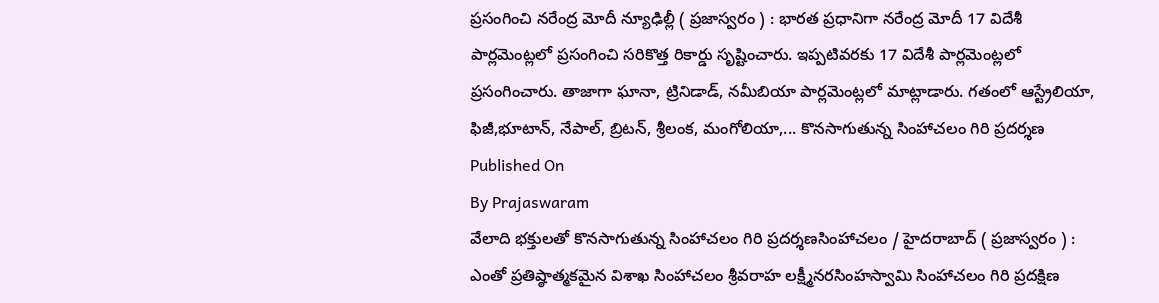ప్రసంగించి నరేంద్ర మోదీ న్యూఢిల్లీ ( ప్రజాస్వరం ) : భారత ప్రధానిగా నరేంద్ర మోదీ 17 విదేశీ పార్లమెంట్లలో ప్రసంగించి సరికొత్త రికార్డు సృష్టించారు. ఇప్పటివరకు 17 విదేశీ పార్లమెంట్లలో ప్రసంగించారు. తాజాగా ఘానా, ట్రినిడాడ్, నమీబియా పార్లమెంట్లలో మాట్లాడారు. గతంలో ఆస్ట్రేలియా, ఫిజీ,భూటాన్, నేపాల్, బ్రిటన్, శ్రీలంక, మంగోలియా,... కొనసాగుతున్న సింహాచలం గిరి ప్రదర్శణ
Published On
By Prajaswaram
వేలాది భక్తులతో కొనసాగుతున్న సింహాచలం గిరి ప్రదర్శణసింహాచలం / హైదరాబాద్ ( ప్రజాస్వరం ) : ఎంతో ప్రతిష్ఠాత్మకమైన విశాఖ సింహాచలం శ్రీవరాహ లక్ష్మీనరసింహస్వామి సింహాచలం గిరి ప్రదక్షిణ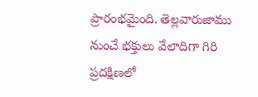ప్రారంభమైంది. తెల్లవారుజాము నుంచే భక్తులు వేలాదిగా గిరి ప్రదక్షిణలో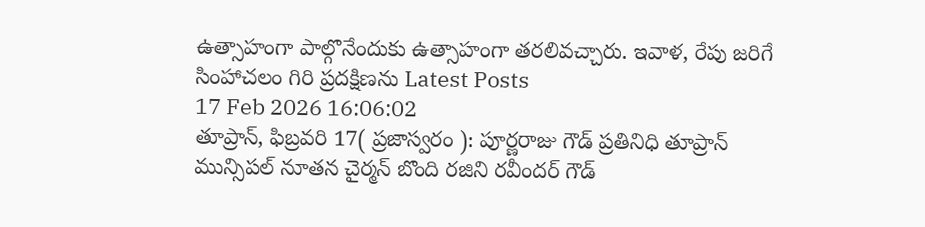ఉత్సాహంగా పాల్గొనేందుకు ఉత్సాహంగా తరలివచ్చారు. ఇవాళ, రేపు జరిగే సింహాచలం గిరి ప్రదక్షిణను Latest Posts
17 Feb 2026 16:06:02
తూప్రాన్, ఫిబ్రవరి 17( ప్రజాస్వరం ): పూర్ణరాజు గౌడ్ ప్రతినిధి తూప్రాన్ మున్సిపల్ నూతన చైర్మన్ బొంది రజిని రవీందర్ గౌడ్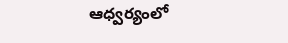ఆధ్వర్యంలో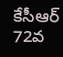కేసీఆర్ 72వ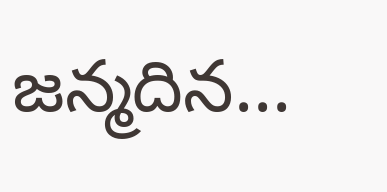జన్మదిన...